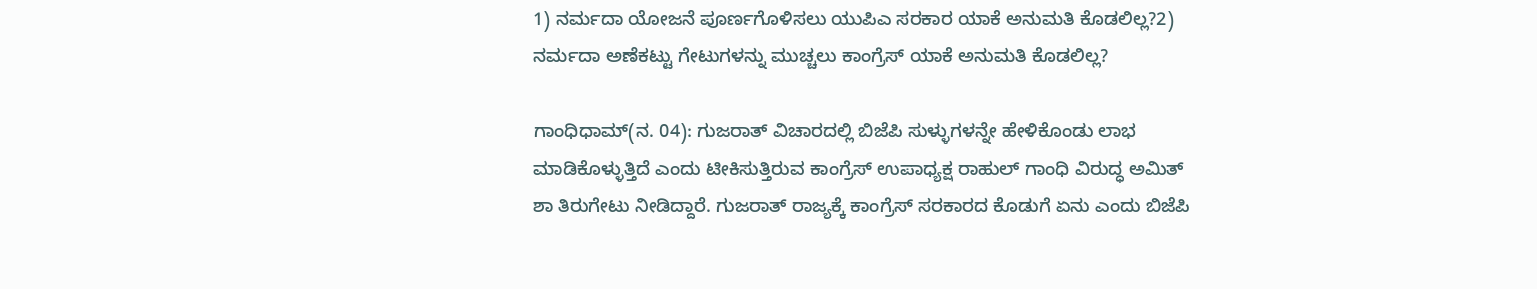1) ನರ್ಮದಾ ಯೋಜನೆ ಪೂರ್ಣಗೊಳಿಸಲು ಯುಪಿಎ ಸರಕಾರ ಯಾಕೆ ಅನುಮತಿ ಕೊಡಲಿಲ್ಲ?2) ನರ್ಮದಾ ಅಣೆಕಟ್ಟು ಗೇಟುಗಳನ್ನು ಮುಚ್ಚಲು ಕಾಂಗ್ರೆಸ್ ಯಾಕೆ ಅನುಮತಿ ಕೊಡಲಿಲ್ಲ?

ಗಾಂಧಿಧಾಮ್(ನ. 04): ಗುಜರಾತ್ ವಿಚಾರದಲ್ಲಿ ಬಿಜೆಪಿ ಸುಳ್ಳುಗಳನ್ನೇ ಹೇಳಿಕೊಂಡು ಲಾಭ ಮಾಡಿಕೊಳ್ಳುತ್ತಿದೆ ಎಂದು ಟೀಕಿಸುತ್ತಿರುವ ಕಾಂಗ್ರೆಸ್ ಉಪಾಧ್ಯಕ್ಷ ರಾಹುಲ್ ಗಾಂಧಿ ವಿರುದ್ಧ ಅಮಿತ್ ಶಾ ತಿರುಗೇಟು ನೀಡಿದ್ದಾರೆ. ಗುಜರಾತ್ ರಾಜ್ಯಕ್ಕೆ ಕಾಂಗ್ರೆಸ್ ಸರಕಾರದ ಕೊಡುಗೆ ಏನು ಎಂದು ಬಿಜೆಪಿ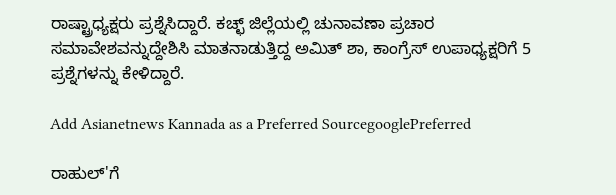ರಾಷ್ಟ್ರಾಧ್ಯಕ್ಷರು ಪ್ರಶ್ನೆಸಿದ್ದಾರೆ. ಕಚ್ಛ್ ಜಿಲ್ಲೆಯಲ್ಲಿ ಚುನಾವಣಾ ಪ್ರಚಾರ ಸಮಾವೇಶವನ್ನುದ್ದೇಶಿಸಿ ಮಾತನಾಡುತ್ತಿದ್ದ ಅಮಿತ್ ಶಾ, ಕಾಂಗ್ರೆಸ್ ಉಪಾಧ್ಯಕ್ಷರಿಗೆ 5 ಪ್ರಶ್ನೆಗಳನ್ನು ಕೇಳಿದ್ದಾರೆ.

Add Asianetnews Kannada as a Preferred SourcegooglePreferred

ರಾಹುಲ್'ಗೆ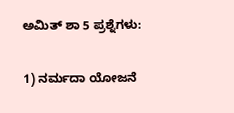ಅಮಿತ್ ಶಾ 5 ಪ್ರಶ್ನೆಗಳು:

1) ನರ್ಮದಾ ಯೋಜನೆ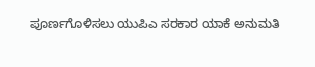ಪೂರ್ಣಗೊಳಿಸಲು ಯುಪಿಎ ಸರಕಾರ ಯಾಕೆ ಅನುಮತಿ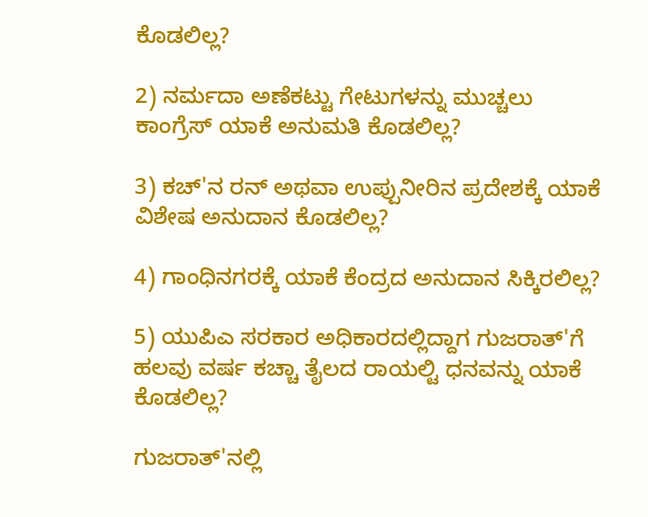ಕೊಡಲಿಲ್ಲ?

2) ನರ್ಮದಾ ಅಣೆಕಟ್ಟು ಗೇಟುಗಳನ್ನು ಮುಚ್ಚಲು ಕಾಂಗ್ರೆಸ್ ಯಾಕೆ ಅನುಮತಿ ಕೊಡಲಿಲ್ಲ?

3) ಕಚ್'ನ ರನ್ ಅಥವಾ ಉಪ್ಪುನೀರಿನ ಪ್ರದೇಶಕ್ಕೆ ಯಾಕೆ ವಿಶೇಷ ಅನುದಾನ ಕೊಡಲಿಲ್ಲ?

4) ಗಾಂಧಿನಗರಕ್ಕೆ ಯಾಕೆ ಕೆಂದ್ರದ ಅನುದಾನ ಸಿಕ್ಕಿರಲಿಲ್ಲ?

5) ಯುಪಿಎ ಸರಕಾರ ಅಧಿಕಾರದಲ್ಲಿದ್ದಾಗ ಗುಜರಾತ್'ಗೆ ಹಲವು ವರ್ಷ ಕಚ್ಚಾ ತೈಲದ ರಾಯಲ್ಟಿ ಧನವನ್ನು ಯಾಕೆ ಕೊಡಲಿಲ್ಲ?

ಗುಜರಾತ್'ನಲ್ಲಿ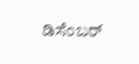ಡಿಸೆಂಬರ್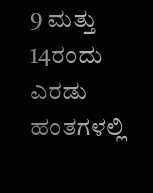9 ಮತ್ತು 14ರಂದು ಎರಡು ಹಂತಗಳಲ್ಲಿ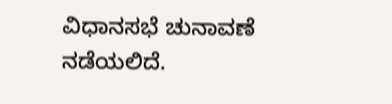ವಿಧಾನಸಭೆ ಚುನಾವಣೆ ನಡೆಯಲಿದೆ.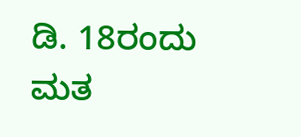ಡಿ. 18ರಂದು ಮತ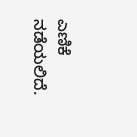ಎಣಿಕೆ ನಡೆಯಲಿದೆ.